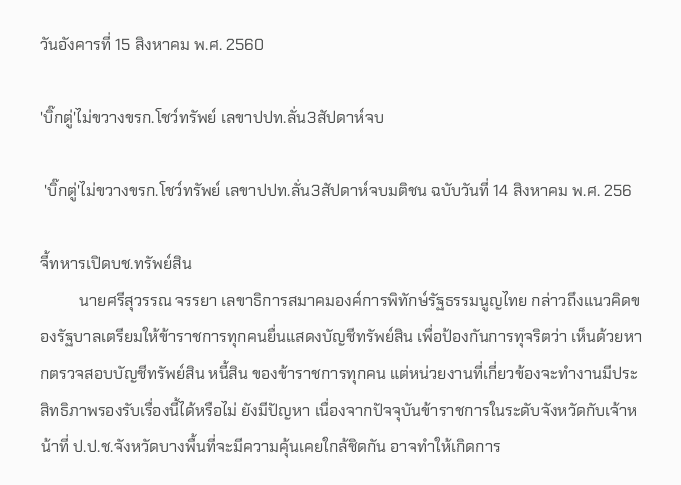วันอังคารที่ 15 สิงหาคม พ.ศ. 2560

'บิ๊กตู่'ไม่ขวางขรก.โชว์ทรัพย์ เลขาปปท.ลั่น3สัปดาห์จบ

 'บิ๊กตู่'ไม่ขวางขรก.โชว์ทรัพย์ เลขาปปท.ลั่น3สัปดาห์จบมติชน ฉบับวันที่ 14 สิงหาคม พ.ศ. 256

จี้ทหารเปิดบช.ทรัพย์สิน
          นายศรีสุวรรณ จรรยา เลขาธิการสมาคมองค์การพิทักษ์รัฐธรรมนูญไทย กล่าวถึงแนวคิดของรัฐบาลเตรียมให้ข้าราชการทุกคนยื่นแสดงบัญชีทรัพย์สิน เพื่อป้องกันการทุจริตว่า เห็นด้วยหากตรวจสอบบัญชีทรัพย์สิน หนี้สิน ของข้าราชการทุกคน แต่หน่วยงานที่เกี่ยวข้องจะทำงานมีประสิทธิภาพรองรับเรื่องนี้ได้หรือไม่ ยังมีปัญหา เนื่องจากปัจจุบันข้าราชการในระดับจังหวัดกับเจ้าหน้าที่ ป.ป.ช.จังหวัดบางพื้นที่จะมีความคุ้นเคยใกล้ชิดกัน อาจทำให้เกิดการ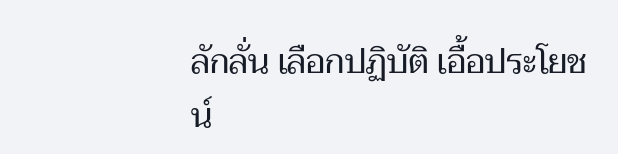ลักลั่น เลือกปฏิบัติ เอื้อประโยชน์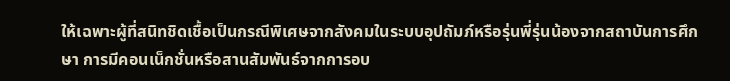ให้เฉพาะผู้ที่สนิทชิดเชื้อเป็นกรณีพิเศษจากสังคมในระบบอุปถัมภ์หรือรุ่นพี่รุ่นน้องจากสถาบันการศึกษา การมีคอนเน็กชั่นหรือสานสัมพันธ์จากการอบ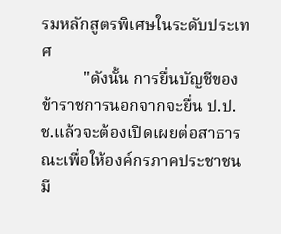รมหลักสูตรพิเศษในระดับประเทศ
          "ดังนั้น การยื่นบัญชีของข้าราชการนอกจากจะยื่น ป.ป.ช.แล้วจะต้องเปิดเผยต่อสาธารณะเพื่อให้องค์กรภาคประชาชนมี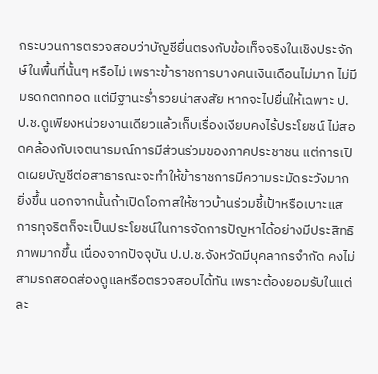กระบวนการตรวจสอบว่าบัญชียื่นตรงกับข้อเท็จจริงในเชิงประจักษ์ในพื้นที่นั้นๆ หรือไม่ เพราะข้าราชการบางคนเงินเดือนไม่มาก ไม่มีมรดกตกทอด แต่มีฐานะร่ำรวยน่าสงสัย หากจะไปยื่นให้เฉพาะ ป.ป.ช.ดูเพียงหน่วยงานเดียวแล้วเก็บเรื่องเงียบคงไร้ประโยชน์ ไม่สอดคล้องกับเจตนารมณ์การมีส่วนร่วมของภาคประชาชน แต่การเปิดเผยบัญชีต่อสาธารณะจะทำให้ข้าราชการมีความระมัดระวังมากยิ่งขึ้น นอกจากนั้นถ้าเปิดโอกาสให้ชาวบ้านร่วมชี้เป้าหรือเบาะแสการทุจริตก็จะเป็นประโยชน์ในการจัดการปัญหาได้อย่างมีประสิทธิภาพมากขึ้น เนื่องจากปัจจุบัน ป.ป.ช.จังหวัดมีบุคลากรจำกัด คงไม่สามรถสอดส่องดูแลหรือตรวจสอบได้ทัน เพราะต้องยอมรับในแต่ละ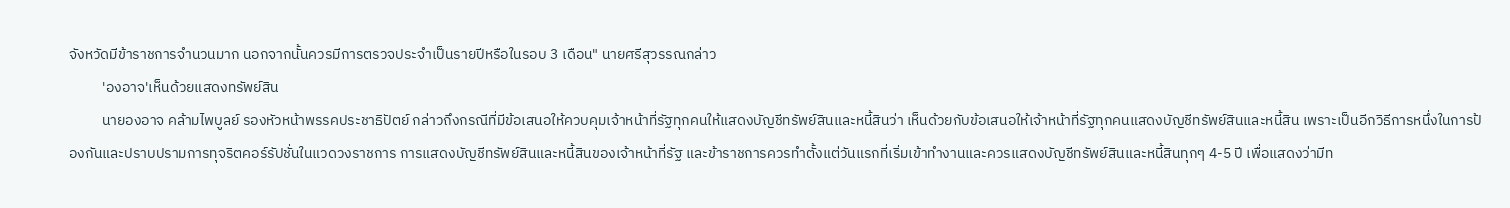จังหวัดมีข้าราชการจำนวนมาก นอกจากนั้นควรมีการตรวจประจำเป็นรายปีหรือในรอบ 3 เดือน" นายศรีสุวรรณกล่าว
          'องอาจ'เห็นด้วยแสดงทรัพย์สิน
          นายองอาจ คล้ามไพบูลย์ รองหัวหน้าพรรคประชาธิปัตย์ กล่าวถึงกรณีที่มีข้อเสนอให้ควบคุมเจ้าหน้าที่รัฐทุกคนให้แสดงบัญชีทรัพย์สินและหนี้สินว่า เห็นด้วยกับข้อเสนอให้เจ้าหน้าที่รัฐทุกคนแสดงบัญชีทรัพย์สินและหนี้สิน เพราะเป็นอีกวิธีการหนึ่งในการป้องกันและปราบปรามการทุจริตคอร์รัปชั่นในแวดวงราชการ การแสดงบัญชีทรัพย์สินและหนี้สินของเจ้าหน้าที่รัฐ และข้าราชการควรทำตั้งแต่วันแรกที่เริ่มเข้าทำงานและควรแสดงบัญชีทรัพย์สินและหนี้สินทุกๆ 4-5 ปี เพื่อแสดงว่ามีท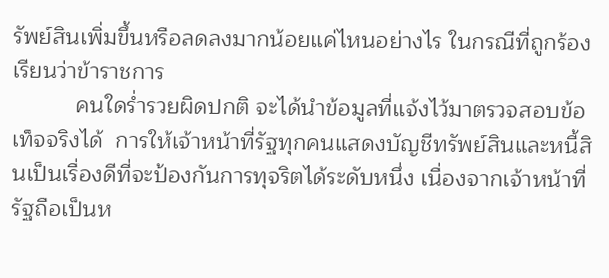รัพย์สินเพิ่มขึ้นหรือลดลงมากน้อยแค่ไหนอย่างไร ในกรณีที่ถูกร้องเรียนว่าข้าราชการ
          คนใดร่ำรวยผิดปกติ จะได้นำข้อมูลที่แจ้งไว้มาตรวจสอบข้อเท็จจริงได้  การให้เจ้าหน้าที่รัฐทุกคนแสดงบัญชีทรัพย์สินและหนี้สินเป็นเรื่องดีที่จะป้องกันการทุจริตได้ระดับหนึ่ง เนื่องจากเจ้าหน้าที่รัฐถือเป็นห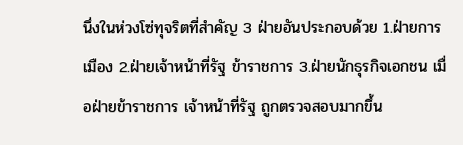นึ่งในห่วงโซ่ทุจริตที่สำคัญ 3 ฝ่ายอันประกอบด้วย 1.ฝ่ายการเมือง 2.ฝ่ายเจ้าหน้าที่รัฐ ข้าราชการ 3.ฝ่ายนักธุรกิจเอกชน เมื่อฝ่ายข้าราชการ เจ้าหน้าที่รัฐ ถูกตรวจสอบมากขึ้น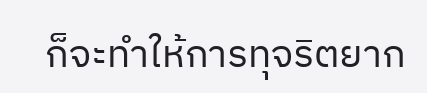ก็จะทำให้การทุจริตยาก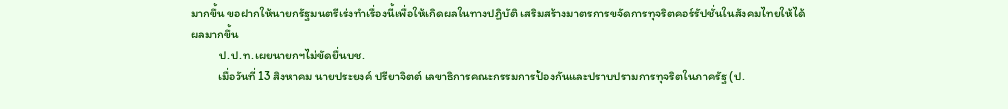มากขึ้น ขอฝากให้นายกรัฐมนตรีเร่งทำเรื่องนี้เพื่อให้เกิดผลในทางปฏิบัติ เสริมสร้างมาตรการขจัดการทุจริตคอร์รัปชั่นในสังคมไทยให้ได้ผลมากขึ้น
          ป.ป.ท.เผยนายกฯไม่ขัดยื่นบช.
          เมื่อวันที่ 13 สิงหาคม นายประยงค์ ปรียาจิตต์ เลขาธิการคณะกรรมการป้องกันและปราบปรามการทุจริตในภาครัฐ (ป.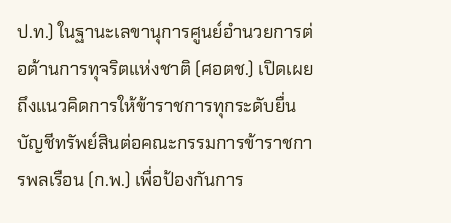ป.ท.) ในฐานะเลขานุการศูนย์อำนวยการต่อต้านการทุจริตแห่งชาติ (ศอตช.) เปิดเผยถึงแนวคิดการให้ข้าราชการทุกระดับยื่นบัญชีทรัพย์สินต่อคณะกรรมการข้าราชการพลเรือน (ก.พ.) เพื่อป้องกันการ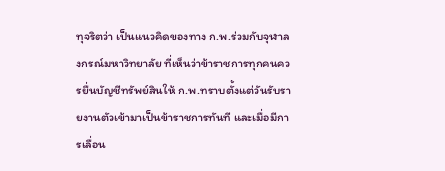ทุจริตว่า เป็นแนวคิดของทาง ก.พ.ร่วมกับจุฬาลงกรณ์มหาวิทยาลัย ที่เห็นว่าข้าราชการทุกคนควรยื่นบัญชีทรัพย์สินให้ ก.พ.ทราบตั้งแต่วันรับรายงานตัวเข้ามาเป็นข้าราชการทันที และเมื่อมีการเลื่อน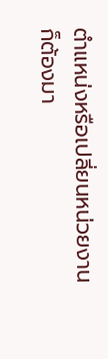ตำแหน่งหรือเปลี่ยนหน่วยงานก็ต้องมา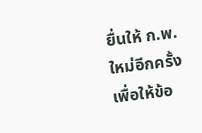ยื่นให้ ก.พ.ใหม่อีกครั้งเพื่อให้ข้อ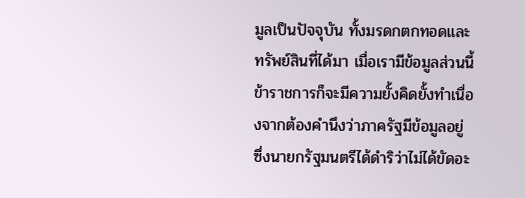มูลเป็นปัจจุบัน ทั้งมรดกตกทอดและทรัพย์สินที่ได้มา เมื่อเรามีข้อมูลส่วนนี้ข้าราชการก็จะมีความยั้งคิดยั้งทำเนื่องจากต้องคำนึงว่าภาครัฐมีข้อมูลอยู่ ซึ่งนายกรัฐมนตรีได้ดำริว่าไม่ได้ขัดอะ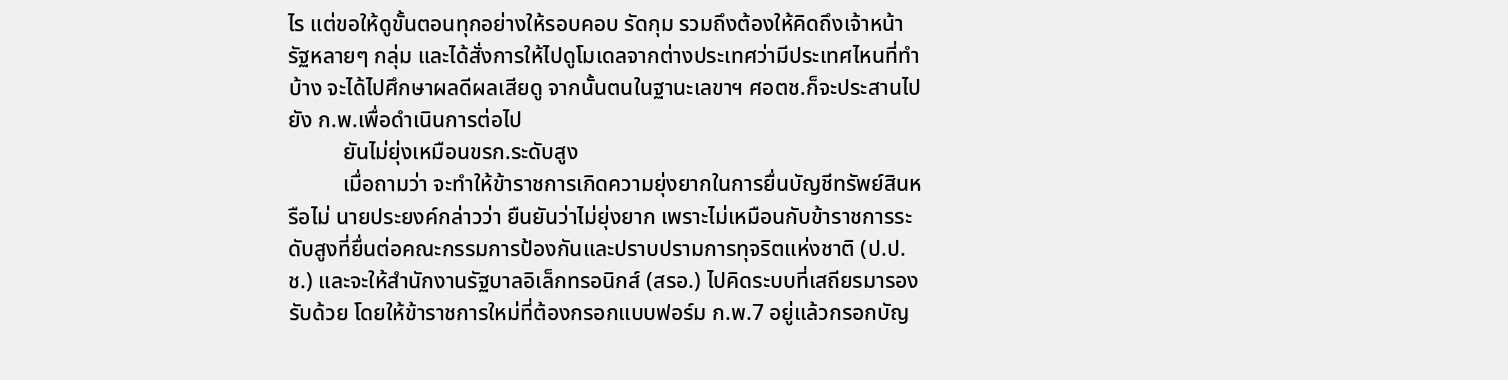ไร แต่ขอให้ดูขั้นตอนทุกอย่างให้รอบคอบ รัดกุม รวมถึงต้องให้คิดถึงเจ้าหน้ารัฐหลายๆ กลุ่ม และได้สั่งการให้ไปดูโมเดลจากต่างประเทศว่ามีประเทศไหนที่ทำบ้าง จะได้ไปศึกษาผลดีผลเสียดู จากนั้นตนในฐานะเลขาฯ ศอตช.ก็จะประสานไปยัง ก.พ.เพื่อดำเนินการต่อไป
          ยันไม่ยุ่งเหมือนขรก.ระดับสูง
          เมื่อถามว่า จะทำให้ข้าราชการเกิดความยุ่งยากในการยื่นบัญชีทรัพย์สินหรือไม่ นายประยงค์กล่าวว่า ยืนยันว่าไม่ยุ่งยาก เพราะไม่เหมือนกับข้าราชการระดับสูงที่ยื่นต่อคณะกรรมการป้องกันและปราบปรามการทุจริตแห่งชาติ (ป.ป.ช.) และจะให้สำนักงานรัฐบาลอิเล็กทรอนิกส์ (สรอ.) ไปคิดระบบที่เสถียรมารองรับด้วย โดยให้ข้าราชการใหม่ที่ต้องกรอกแบบฟอร์ม ก.พ.7 อยู่แล้วกรอกบัญ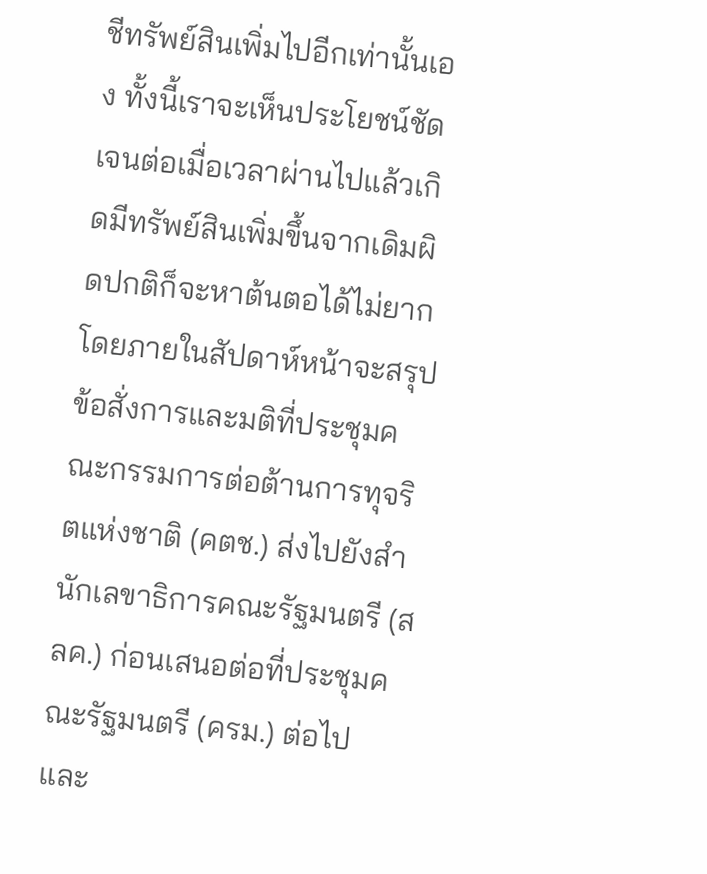ชีทรัพย์สินเพิ่มไปอีกเท่านั้นเอง ทั้งนี้เราจะเห็นประโยชน์ชัดเจนต่อเมื่อเวลาผ่านไปแล้วเกิดมีทรัพย์สินเพิ่มขึ้นจากเดิมผิดปกติก็จะหาต้นตอได้ไม่ยาก โดยภายในสัปดาห์หน้าจะสรุปข้อสั่งการและมติที่ประชุมคณะกรรมการต่อต้านการทุจริตแห่งชาติ (คตช.) ส่งไปยังสำนักเลขาธิการคณะรัฐมนตรี (สลค.) ก่อนเสนอต่อที่ประชุมคณะรัฐมนตรี (ครม.) ต่อไป และ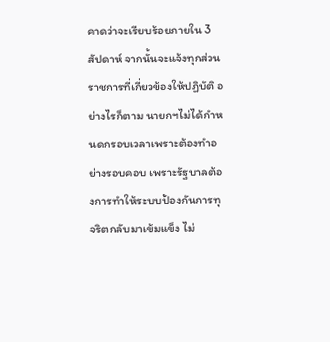คาดว่าจะเรียบร้อยภายใน 3 สัปดาห์ จากนั้นจะแจ้งทุกส่วนราชการที่เกี่ยวข้องให้ปฏิบัติ อย่างไรก็ตาม นายกฯไม่ได้กำหนดกรอบเวลาเพราะต้องทำอย่างรอบคอบ เพราะรัฐบาลต้องการทำให้ระบบป้องกันการทุจริตกลับมาเข้มแข็ง ไม่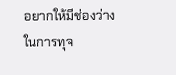อยากให้มีช่องว่างในการทุจ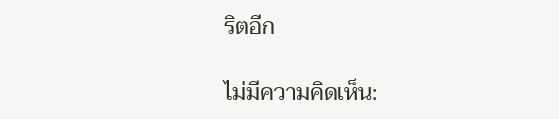ริตอีก

ไม่มีความคิดเห็น: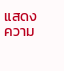แสดงความ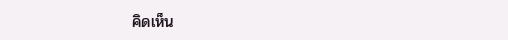คิดเห็น